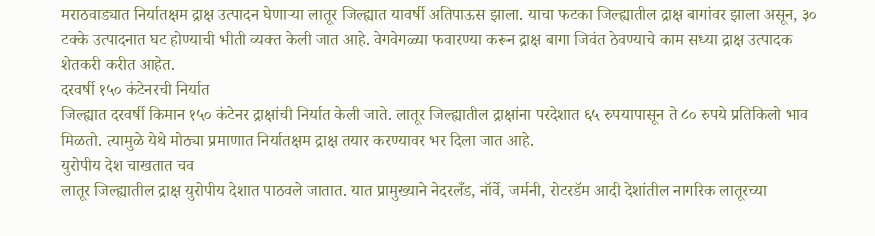मराठवाड्यात निर्यातक्षम द्राक्ष उत्पादन घेणाऱ्या लातूर जिल्ह्यात यावर्षी अतिपाऊस झाला. याचा फटका जिल्ह्यातील द्राक्ष बागांवर झाला असून, ३० टक्के उत्पादनात घट होण्याची भीती व्यक्त केली जात आहे. वेगवेगळ्या फवारण्या करून द्राक्ष बागा जिवंत ठेवण्याचे काम सध्या द्राक्ष उत्पादक शेतकरी करीत आहेत.
दरवर्षी १५० कंटेनरची निर्यात
जिल्ह्यात दरवर्षी किमान १५० कंटेनर द्राक्षांची निर्यात केली जाते. लातूर जिल्ह्यातील द्राक्षांना परदेशात ६५ रुपयापासून ते ८० रुपये प्रतिकिलो भाव मिळतो. त्यामुळे येथे मोठ्या प्रमाणात निर्यातक्षम द्राक्ष तयार करण्यावर भर दिला जात आहे.
युरोपीय देश चाखतात चव
लातूर जिल्ह्यातील द्राक्ष युरोपीय देशात पाठवले जातात. यात प्रामुख्याने नेदरलँड, नॉर्वे, जर्मनी, रोटरडॅम आदी देशांतील नागरिक लातूरच्या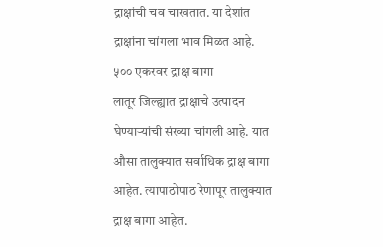द्राक्षांची चव चाखतात. या देशांत द्राक्षांना चांगला भाव मिळत आहे.
५०० एकरवर द्राक्ष बागा
लातूर जिल्ह्यात द्राक्षाचे उत्पादन घेण्याऱ्यांची संख्या चांगली आहे. यात औसा तालुक्यात सर्वाधिक द्राक्ष बागा आहेत. त्यापाठोपाठ रेणापूर तालुक्यात द्राक्ष बागा आहेत.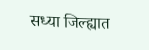सध्या जिल्ह्यात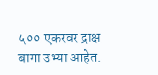५०० एकरवर द्राक्ष बागा उभ्या आहेत.